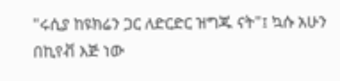"ሩሲያ ከዩክሬን ጋር ለድርድር ዝግጁ ናት"፤ ኳሱ አሁን በኪየቭ እጅ ነው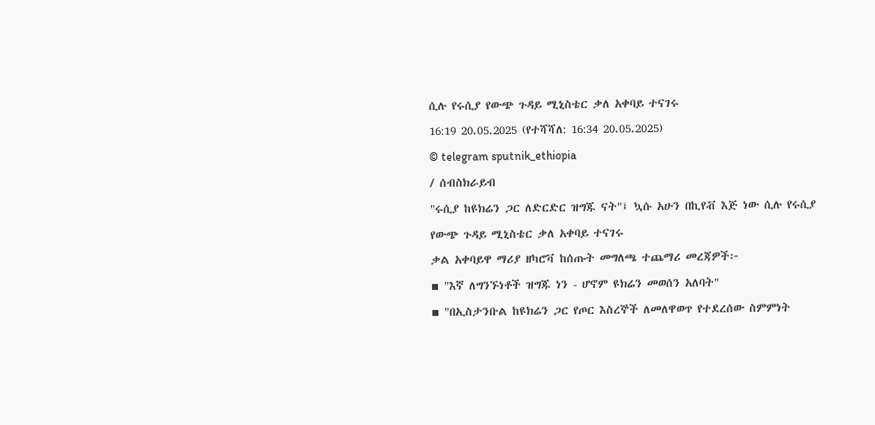ሲሉ የሩሲያ የውጭ ጉዳይ ሚኒስቴር ቃለ አቀባይ ተናገሩ
16:19 20.05.2025 (የተሻሻለ: 16:34 20.05.2025)
© telegram sputnik_ethiopia
/ ሰብስክራይብ
"ሩሲያ ከዩክሬን ጋር ለድርድር ዝግጁ ናት"፤ ኳሱ አሁን በኪየቭ እጅ ነው ሲሉ የሩሲያ የውጭ ጉዳይ ሚኒስቴር ቃለ አቀባይ ተናገሩ
ቃል አቀባይዋ ማሪያ ዘካሮቫ ከሰጡት መግለጫ ተጨማሪ መረጃዎች፦
▪ "እኛ ለግንኙነቶች ዝግጁ ነን - ሆኖም ዩክሬን መወሰን አለባት"
▪ "በኢስታንቡል ከዩክሬን ጋር የጦር እስረኞች ለመለዋወጥ የተደረሰው ስምምነት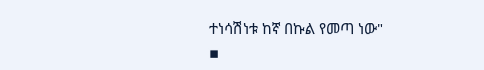ተነሳሽነቱ ከኛ በኩል የመጣ ነው"
▪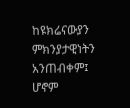ከዩክሬናውያን ምክንያታዊነትን አንጠብቀም፤ ሆኖም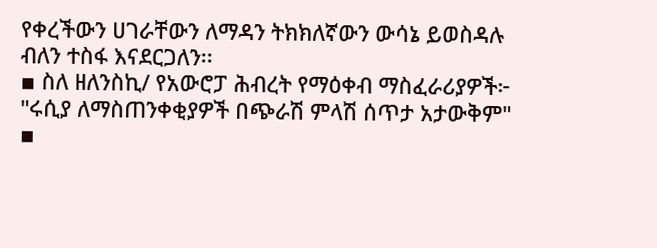የቀረችውን ሀገራቸውን ለማዳን ትክክለኛውን ውሳኔ ይወስዳሉ ብለን ተስፋ እናደርጋለን፡፡
▪ ስለ ዘለንስኪ/ የአውሮፓ ሕብረት የማዕቀብ ማስፈራሪያዎች፦ "ሩሲያ ለማስጠንቀቂያዎች በጭራሽ ምላሽ ሰጥታ አታውቅም"
▪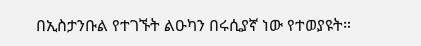በኢስታንቡል የተገኙት ልዑካን በሩሲያኛ ነው የተወያዩት።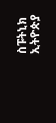ስፑትኒክ ኢትዮጵያ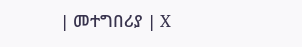| መተግበሪያ | X